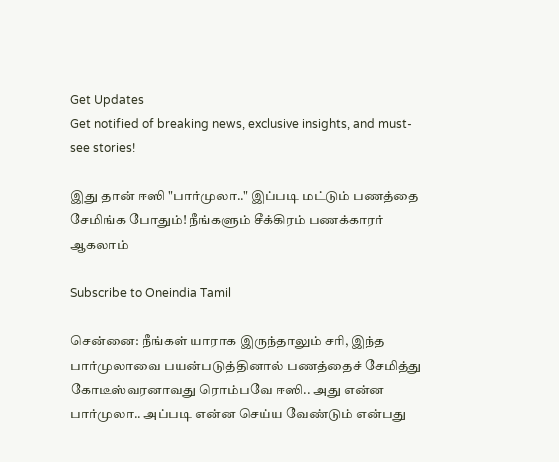Get Updates
Get notified of breaking news, exclusive insights, and must-see stories!

இது தான் ஈஸி "பார்முலா.." இப்படி மட்டும் பணத்தை சேமிங்க போதும்! நீங்களும் சீக்கிரம் பணக்காரர் ஆகலாம்

Subscribe to Oneindia Tamil

சென்னை: நீங்கள் யாராக இருந்தாலும் சரி, இந்த பார்முலாவை பயன்படுத்தினால் பணத்தைச் சேமித்து கோடீஸ்வரனாவது ரொம்பவே ஈஸி.. அது என்ன பார்முலா.. அப்படி என்ன செய்ய வேண்டும் என்பது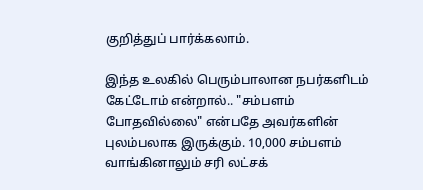குறித்துப் பார்க்கலாம்.

இந்த உலகில் பெரும்பாலான நபர்களிடம் கேட்டோம் என்றால்.. "சம்பளம் போதவில்லை" என்பதே அவர்களின் புலம்பலாக இருக்கும். 10,000 சம்பளம் வாங்கினாலும் சரி லட்சக்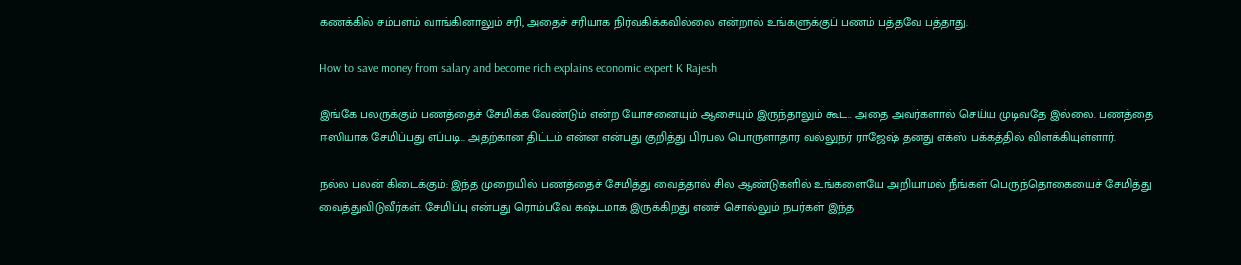கணக்கில் சம்பளம் வாங்கினாலும் சரி, அதைச் சரியாக நிர்வகிக்கவில்லை என்றால் உங்களுக்குப் பணம் பத்தவே பத்தாது.

How to save money from salary and become rich explains economic expert K Rajesh

இங்கே பலருக்கும் பணத்தைச் சேமிக்க வேண்டும் என்ற யோசனையும் ஆசையும் இருந்தாலும் கூட.. அதை அவர்களால் செய்ய முடிவதே இல்லை. பணத்தை ஈஸியாக சேமிப்பது எப்படி.. அதற்கான திட்டம் என்ன என்பது குறித்து பிரபல பொருளாதார வல்லுநர் ராஜேஷ் தனது எக்ஸ் பக்கத்தில் விளக்கியுள்ளார்.

நல்ல பலன் கிடைக்கும்: இந்த முறையில் பணத்தைச் சேமித்து வைத்தால் சில ஆண்டுகளில் உங்களையே அறியாமல் நீங்கள் பெருந்தொகையைச் சேமித்து வைத்துவிடுவீர்கள். சேமிப்பு என்பது ரொம்பவே கஷ்டமாக இருக்கிறது எனச் சொல்லும் நபர்கள் இந்த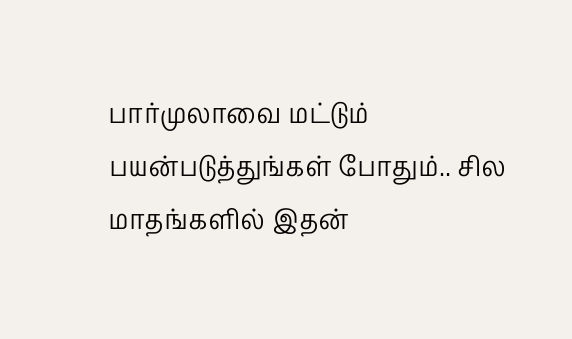பார்முலாவை மட்டும் பயன்படுத்துங்கள் போதும்.. சில மாதங்களில் இதன்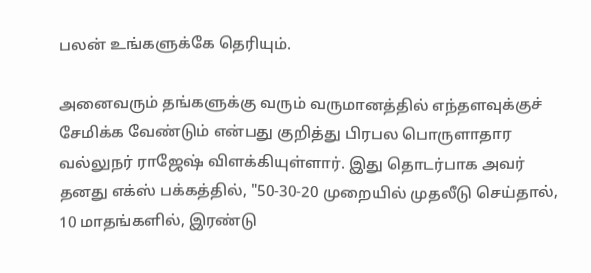பலன் உங்களுக்கே தெரியும்.

அனைவரும் தங்களுக்கு வரும் வருமானத்தில் எந்தளவுக்குச் சேமிக்க வேண்டும் என்பது குறித்து பிரபல பொருளாதார வல்லுநர் ராஜேஷ் விளக்கியுள்ளார். இது தொடர்பாக அவர் தனது எக்ஸ் பக்கத்தில், "50-30-20 முறையில் முதலீடு செய்தால், 10 மாதங்களில், இரண்டு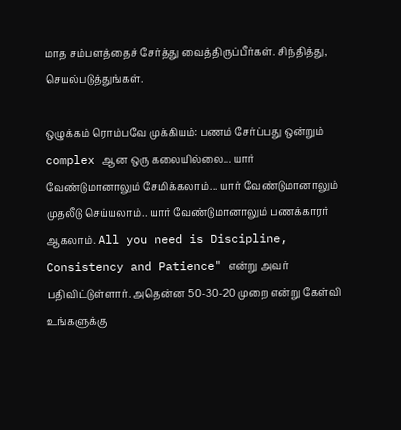மாத சம்பளத்தைச் சேர்த்து வைத்திருப்பீர்கள். சிந்தித்து, செயல்படுத்துங்கள்.

ஒழுக்கம் ரொம்பவே முக்கியம்: பணம் சேர்ப்பது ஒன்றும் complex ஆன ஒரு கலையில்லை... யார் வேண்டுமானாலும் சேமிக்கலாம்... யார் வேண்டுமானாலும் முதலீடு செய்யலாம்.. யார் வேண்டுமானாலும் பணக்காரர் ஆகலாம். All you need is Discipline, Consistency and Patience" என்று அவர் பதிவிட்டுள்ளார். அதென்ன 50-30-20 முறை என்று கேள்வி உங்களுக்கு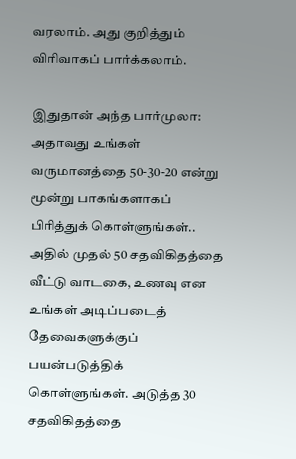வரலாம். அது குறித்தும் விரிவாகப் பார்க்கலாம்.

இதுதான் அந்த பார்முலா: அதாவது உங்கள் வருமானத்தை 50-30-20 என்று மூன்று பாகங்களாகப் பிரித்துக் கொள்ளுங்கள்.. அதில் முதல் 50 சதவிகிதத்தை வீட்டு வாடகை, உணவு என உங்கள் அடிப்படைத் தேவைகளுக்குப் பயன்படுத்திக் கொள்ளுங்கள். அடுத்த 30 சதவிகிதத்தை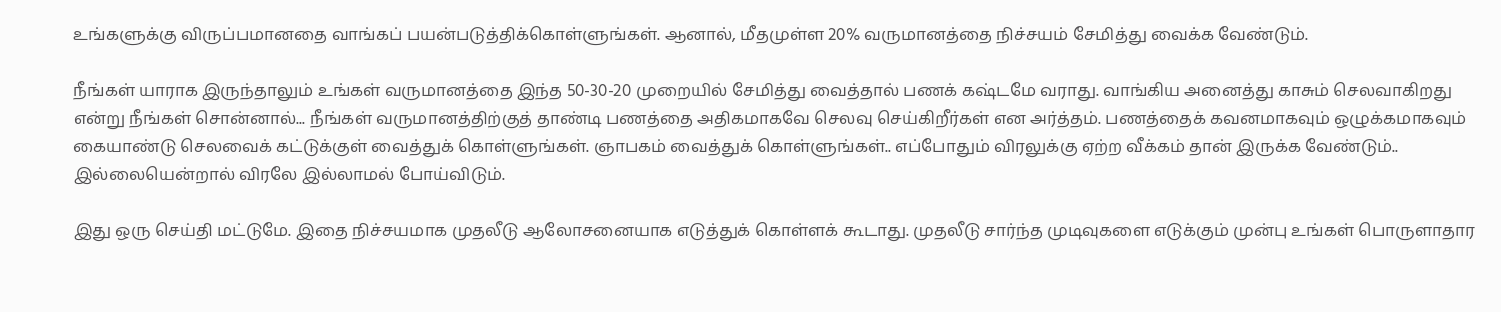உங்களுக்கு விருப்பமானதை வாங்கப் பயன்படுத்திக்கொள்ளுங்கள். ஆனால், மீதமுள்ள 20% வருமானத்தை நிச்சயம் சேமித்து வைக்க வேண்டும்.

நீங்கள் யாராக இருந்தாலும் உங்கள் வருமானத்தை இந்த 50-30-20 முறையில் சேமித்து வைத்தால் பணக் கஷ்டமே வராது. வாங்கிய அனைத்து காசும் செலவாகிறது என்று நீங்கள் சொன்னால்... நீங்கள் வருமானத்திற்குத் தாண்டி பணத்தை அதிகமாகவே செலவு செய்கிறீர்கள் என அர்த்தம். பணத்தைக் கவனமாகவும் ஒழுக்கமாகவும் கையாண்டு செலவைக் கட்டுக்குள் வைத்துக் கொள்ளுங்கள். ஞாபகம் வைத்துக் கொள்ளுங்கள்.. எப்போதும் விரலுக்கு ஏற்ற வீக்கம் தான் இருக்க வேண்டும்.. இல்லையென்றால் விரலே இல்லாமல் போய்விடும்.

இது ஒரு செய்தி மட்டுமே. இதை நிச்சயமாக முதலீடு ஆலோசனையாக எடுத்துக் கொள்ளக் கூடாது. முதலீடு சார்ந்த முடிவுகளை எடுக்கும் முன்பு உங்கள் பொருளாதார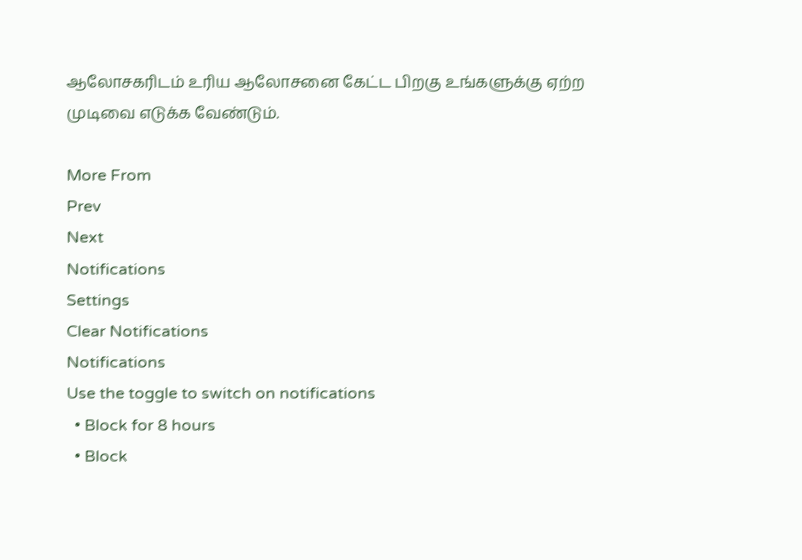ஆலோசகரிடம் உரிய ஆலோசனை கேட்ட பிறகு உங்களுக்கு ஏற்ற முடிவை எடுக்க வேண்டும்.

More From
Prev
Next
Notifications
Settings
Clear Notifications
Notifications
Use the toggle to switch on notifications
  • Block for 8 hours
  • Block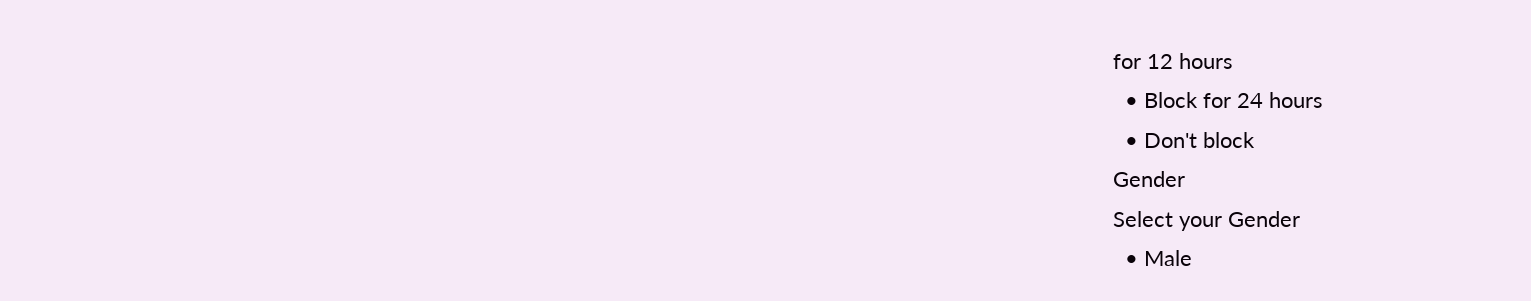for 12 hours
  • Block for 24 hours
  • Don't block
Gender
Select your Gender
  • Male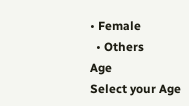• Female
  • Others
Age
Select your Age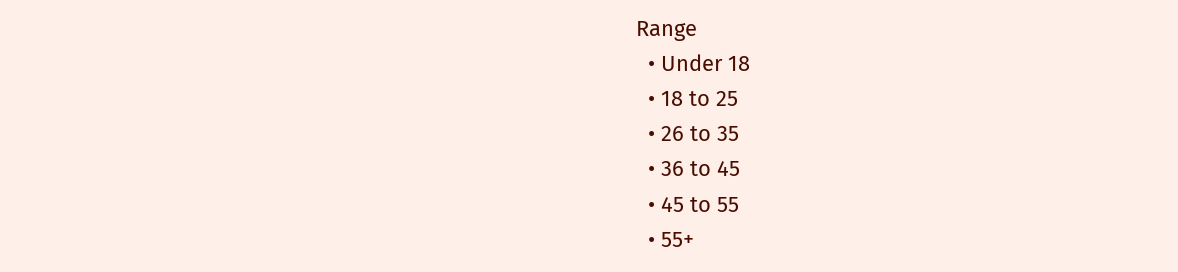Range
  • Under 18
  • 18 to 25
  • 26 to 35
  • 36 to 45
  • 45 to 55
  • 55+